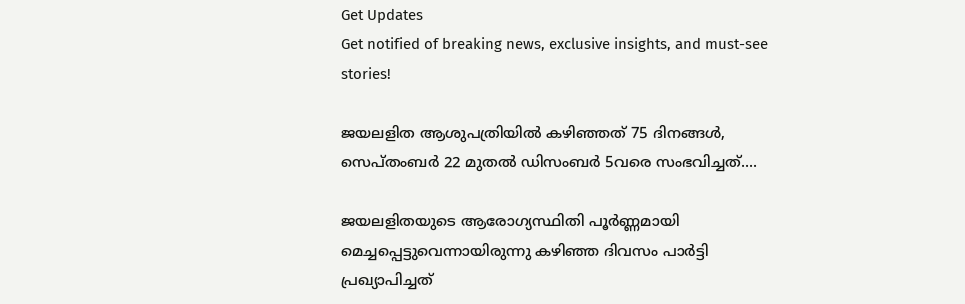Get Updates
Get notified of breaking news, exclusive insights, and must-see stories!

ജയലളിത ആശുപത്രിയില്‍ കഴിഞ്ഞത് 75 ദിനങ്ങള്‍, സെപ്തംബര്‍ 22 മുതല്‍ ഡിസംബര്‍ 5വരെ സംഭവിച്ചത്....

ജയലളിതയുടെ ആരോഗ്യസ്ഥിതി പൂര്‍ണ്ണമായി മെച്ചപ്പെട്ടുവെന്നായിരുന്നു കഴിഞ്ഞ ദിവസം പാര്‍ട്ടി പ്രഖ്യാപിച്ചത്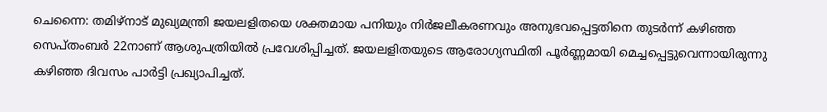ചെന്നൈ: തമിഴ്‌നാട് മുഖ്യമന്ത്രി ജയലളിതയെ ശക്തമായ പനിയും നിര്‍ജലീകരണവും അനുഭവപ്പെട്ടതിനെ തുടര്‍ന്ന് കഴിഞ്ഞ സെപ്തംബര്‍ 22നാണ് ആശുപത്രിയില്‍ പ്രവേശിപ്പിച്ചത്. ജയലളിതയുടെ ആരോഗ്യസ്ഥിതി പൂര്‍ണ്ണമായി മെച്ചപ്പെട്ടുവെന്നായിരുന്നു കഴിഞ്ഞ ദിവസം പാര്‍ട്ടി പ്രഖ്യാപിച്ചത്.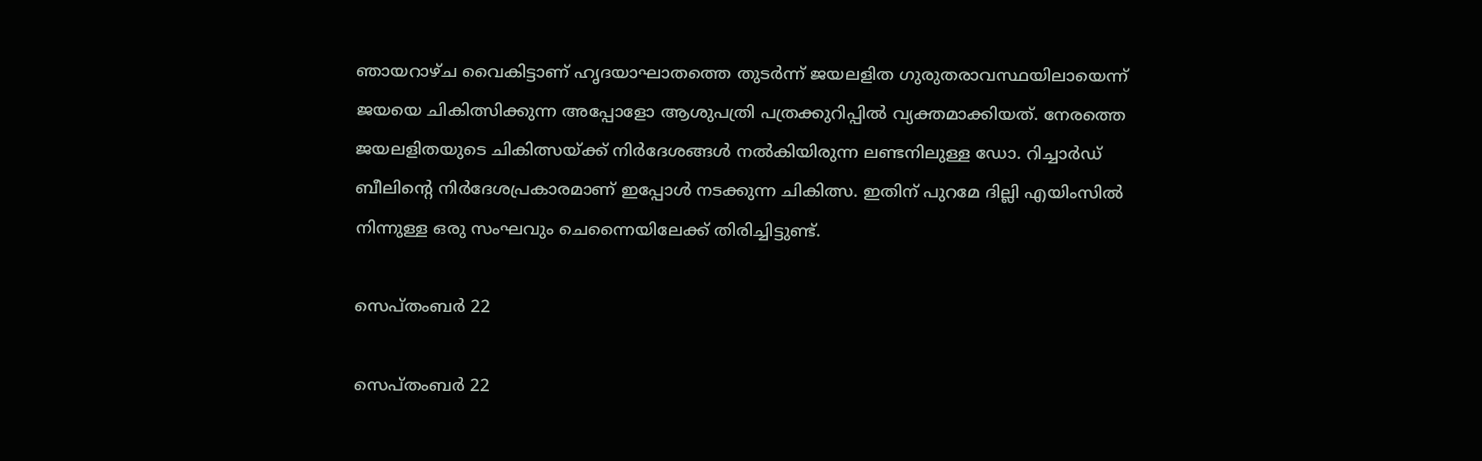ഞായറാഴ്ച വൈകിട്ടാണ് ഹൃദയാഘാതത്തെ തുടര്‍ന്ന് ജയലളിത ഗുരുതരാവസ്ഥയിലായെന്ന് ജയയെ ചികിത്സിക്കുന്ന അപ്പോളോ ആശുപത്രി പത്രക്കുറിപ്പില്‍ വ്യക്തമാക്കിയത്. നേരത്തെ ജയലളിതയുടെ ചികിത്സയ്ക്ക് നിര്‍ദേശങ്ങള്‍ നല്‍കിയിരുന്ന ലണ്ടനിലുള്ള ഡോ. റിച്ചാര്‍ഡ് ബീലിന്റെ നിര്‍ദേശപ്രകാരമാണ് ഇപ്പോള്‍ നടക്കുന്ന ചികിത്സ. ഇതിന് പുറമേ ദില്ലി എയിംസില്‍ നിന്നുള്ള ഒരു സംഘവും ചെന്നൈയിലേക്ക് തിരിച്ചിട്ടുണ്ട്.

സെപ്തംബര്‍ 22

സെപ്തംബര്‍ 22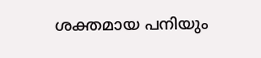ശക്തമായ പനിയും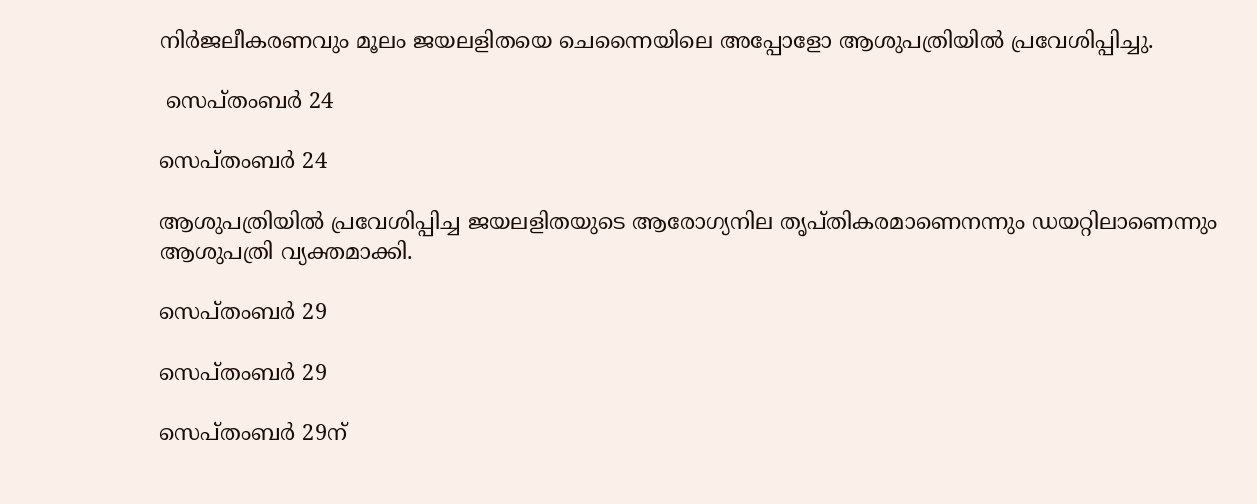നിര്‍ജലീകരണവും മൂലം ജയലളിതയെ ചെന്നൈയിലെ അപ്പോളോ ആശുപത്രിയില്‍ പ്രവേശിപ്പിച്ചു.

 സെപ്തംബര്‍ 24

സെപ്തംബര്‍ 24

ആശുപത്രിയില്‍ പ്രവേശിപ്പിച്ച ജയലളിതയുടെ ആരോഗ്യനില തൃപ്തികരമാണെനന്നും ഡയറ്റിലാണെന്നും ആശുപത്രി വ്യക്തമാക്കി.

സെപ്തംബര്‍ 29

സെപ്തംബര്‍ 29

സെപ്തംബര്‍ 29ന്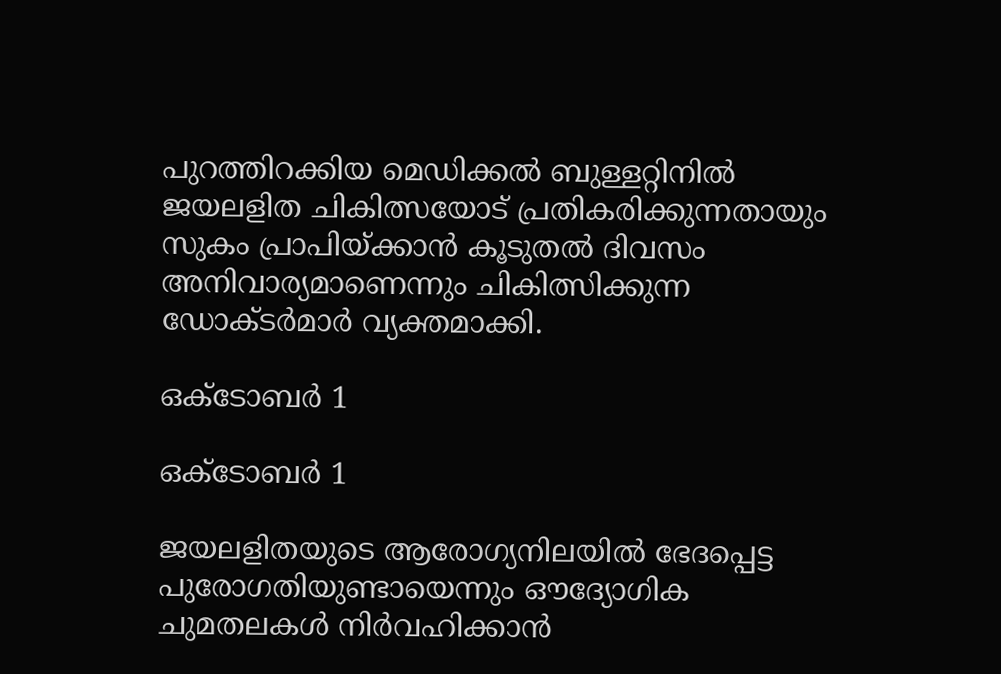പുറത്തിറക്കിയ മെഡിക്കല്‍ ബുള്ളറ്റിനില്‍ ജയലളിത ചികിത്സയോട് പ്രതികരിക്കുന്നതായും സുകം പ്രാപിയ്ക്കാന്‍ കൂടുതല്‍ ദിവസം അനിവാര്യമാണെന്നും ചികിത്സിക്കുന്ന ഡോക്ടര്‍മാര്‍ വ്യക്തമാക്കി.

ഒക്ടോബര്‍ 1

ഒക്ടോബര്‍ 1

ജയലളിതയുടെ ആരോഗ്യനിലയില്‍ ഭേദപ്പെട്ട പുരോഗതിയുണ്ടായെന്നും ഔദ്യോഗിക ചുമതലകള്‍ നിര്‍വഹിക്കാന്‍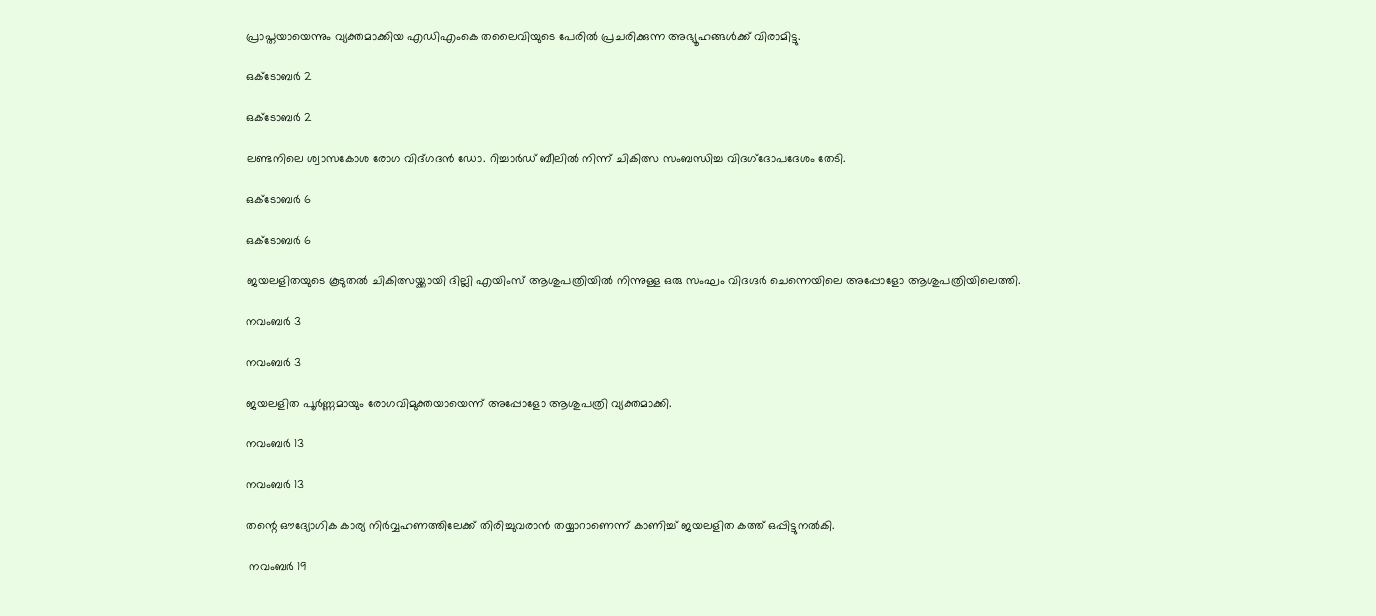പ്രാപ്തയായെന്നും വ്യക്തമാക്കിയ എഡിഎംകെ തലൈവിയുടെ പേരില്‍ പ്രചരിക്കുന്ന അഭ്യൂഹങ്ങള്‍ക്ക് വിരാമിട്ടു.

ഒക്ടോബര്‍ 2

ഒക്ടോബര്‍ 2

ലണ്ടനിലെ ശ്വാസകോശ രോഗ വിദ്ഗദന്‍ ഡോ. റിച്ചാര്‍ഡ് ബീലില്‍ നിന്ന് ചികിത്സ സംബന്ധിച്ച വിദഗ്‌ദോപദേശം തേടി.

ഒക്ടോബര്‍ 6

ഒക്ടോബര്‍ 6

ജയലളിതയുടെ കൂടുതല്‍ ചികിത്സയ്ക്കായി ദില്ലി എയിംസ് ആശുപത്രിയില്‍ നിന്നുള്ള ഒരു സംഘം വിദഗ്ദര്‍ ചെന്നെയിലെ അപ്പോളോ ആശുപത്രിയിലെത്തി.

നവംബര്‍ 3

നവംബര്‍ 3

ജയലളിത പൂര്‍ണ്ണമായും രോഗവിമുക്തയായെന്ന് അപ്പോളോ ആശുപത്രി വ്യക്തമാക്കി.

നവംബര്‍ 13

നവംബര്‍ 13

തന്റെ ഔദ്യോഗിക കാര്യ നിര്‍വ്വഹണത്തിലേക്ക് തിരിച്ചുവരാന്‍ തയ്യാറാണെന്ന് കാണിച്ച് ജയലളിത കത്ത് ഒപ്പിട്ടുനല്‍കി.

 നവംബര്‍ 19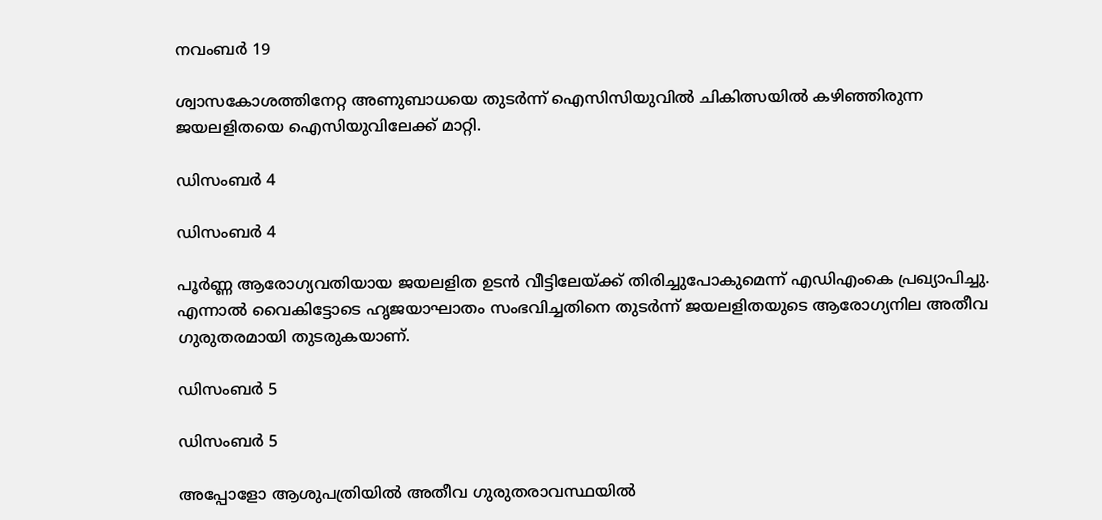നവംബര്‍ 19

ശ്വാസകോശത്തിനേറ്റ അണുബാധയെ തുടര്‍ന്ന് ഐസിസിയുവില്‍ ചികിത്സയില്‍ കഴിഞ്ഞിരുന്ന ജയലളിതയെ ഐസിയുവിലേക്ക് മാറ്റി.

ഡിസംബര്‍ 4

ഡിസംബര്‍ 4

പൂര്‍ണ്ണ ആരോഗ്യവതിയായ ജയലളിത ഉടന്‍ വീട്ടിലേയ്ക്ക് തിരിച്ചുപോകുമെന്ന് എഡിഎംകെ പ്രഖ്യാപിച്ചു. എന്നാല്‍ വൈകിട്ടോടെ ഹൃജയാഘാതം സംഭവിച്ചതിനെ തുടര്‍ന്ന് ജയലളിതയുടെ ആരോഗ്യനില അതീവ ഗുരുതരമായി തുടരുകയാണ്.

ഡിസംബര്‍ 5

ഡിസംബര്‍ 5

അപ്പോളോ ആശുപത്രിയില്‍ അതീവ ഗുരുതരാവസ്ഥയില്‍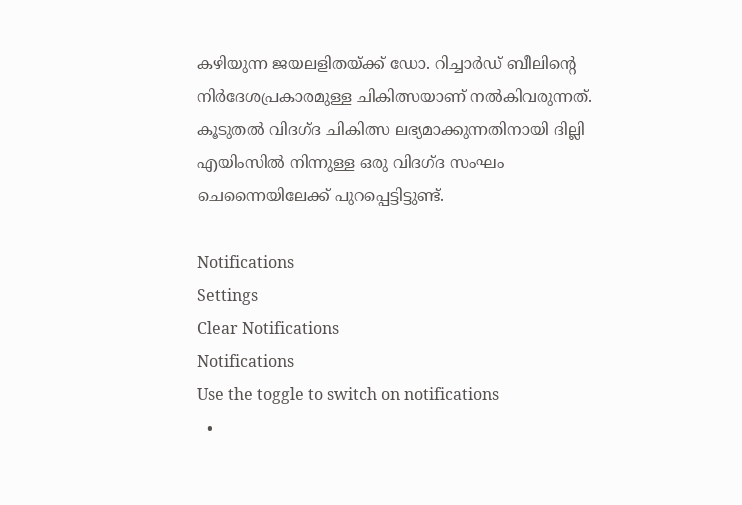കഴിയുന്ന ജയലളിതയ്ക്ക് ഡോ. റിച്ചാര്‍ഡ് ബീലിന്റെ നിര്‍ദേശപ്രകാരമുള്ള ചികിത്സയാണ് നല്‍കിവരുന്നത്. കൂടുതല്‍ വിദഗ്ദ ചികിത്സ ലഭ്യമാക്കുന്നതിനായി ദില്ലി എയിംസില്‍ നിന്നുള്ള ഒരു വിദഗ്ദ സംഘം ചെന്നൈയിലേക്ക് പുറപ്പെട്ടിട്ടുണ്ട്.

Notifications
Settings
Clear Notifications
Notifications
Use the toggle to switch on notifications
  •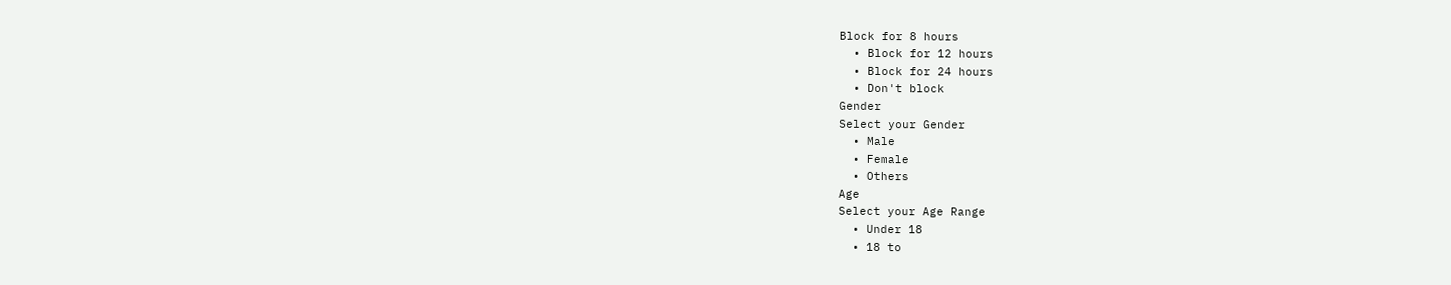Block for 8 hours
  • Block for 12 hours
  • Block for 24 hours
  • Don't block
Gender
Select your Gender
  • Male
  • Female
  • Others
Age
Select your Age Range
  • Under 18
  • 18 to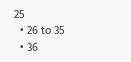25
  • 26 to 35
  • 36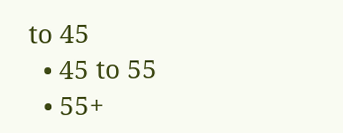to 45
  • 45 to 55
  • 55+